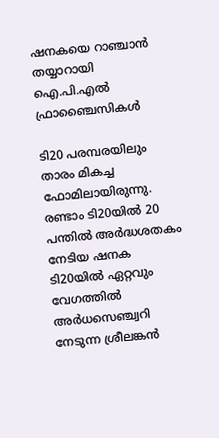ഷനകയെ റാഞ്ചാൻ തയ്യാറായി ഐ.പി.എൽ ഫ്രാഞ്ചൈസികൾ

ടി20 പരമ്പരയിലും താരം മികച്ച ഫോമിലായിരുന്നു. രണ്ടാം ടി20യില്‍ 20 പന്തില്‍ അർദ്ധശതകം നേടിയ ഷനക ടി20യില്‍ ഏറ്റവും വേഗത്തില്‍ അര്‍ധസെഞ്ച്വറി നേടുന്ന ശ്രീലങ്കന്‍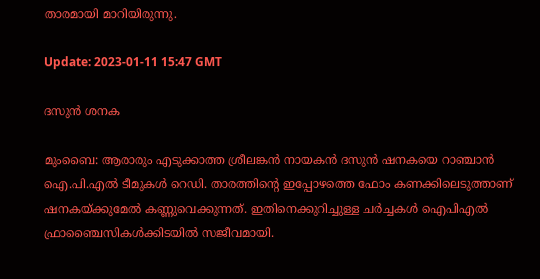താരമായി മാറിയിരുന്നു.

Update: 2023-01-11 15:47 GMT

ദസുന്‍ ശനക

മുംബൈ: ആരാരും എടുക്കാത്ത ശ്രീലങ്കന്‍ നായകന്‍ ദസുൻ ഷനകയെ റാഞ്ചാൻ ഐ.പി.എൽ ടീമുകൾ റെഡി. താരത്തിന്റെ ഇപ്പോഴത്തെ ഫോം കണക്കിലെടുത്താണ് ഷനകയ്ക്കുമേൽ കണ്ണുവെക്കുന്നത്. ഇതിനെക്കുറിച്ചുള്ള ചർച്ചകൾ ഐപിഎൽ ഫ്രാഞ്ചൈസികൾക്കിടയിൽ സജീവമായി.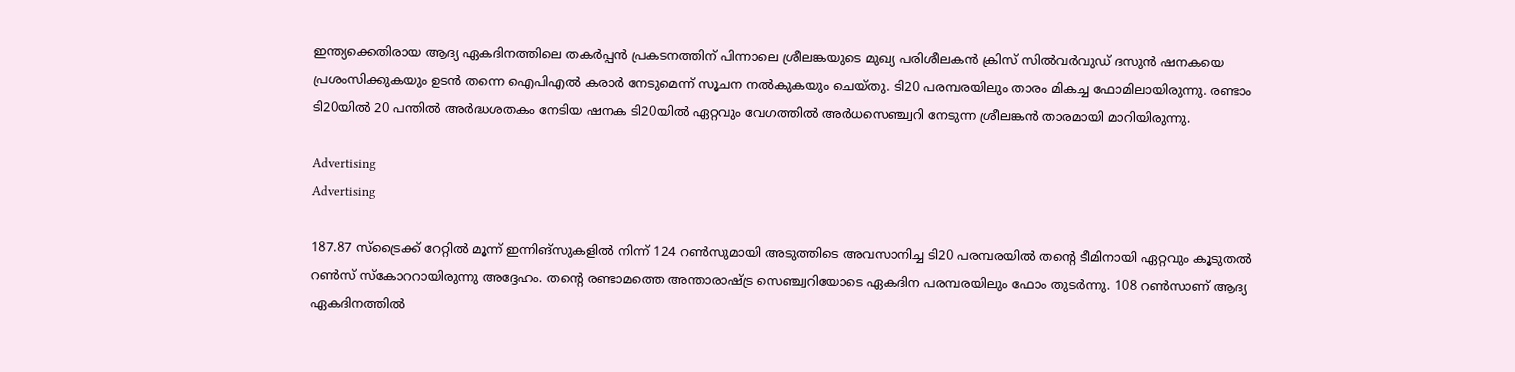ഇന്ത്യക്കെതിരായ ആദ്യ ഏകദിനത്തിലെ തകര്‍പ്പന്‍ പ്രകടനത്തിന് പിന്നാലെ ശ്രീലങ്കയുടെ മുഖ്യ പരിശീലകന്‍ ക്രിസ് സില്‍വര്‍വുഡ് ദസുന്‍ ഷനകയെ പ്രശംസിക്കുകയും ഉടന്‍ തന്നെ ഐപിഎല്‍ കരാര്‍ നേടുമെന്ന് സൂചന നല്‍കുകയും ചെയ്തു. ടി20 പരമ്പരയിലും താരം മികച്ച ഫോമിലായിരുന്നു. രണ്ടാം ടി20യില്‍ 20 പന്തില്‍ അർദ്ധശതകം നേടിയ ഷനക ടി20യില്‍ ഏറ്റവും വേഗത്തില്‍ അര്‍ധസെഞ്ച്വറി നേടുന്ന ശ്രീലങ്കന്‍ താരമായി മാറിയിരുന്നു.

Advertising
Advertising

187.87 സ്ട്രൈക്ക് റേറ്റില്‍ മൂന്ന് ഇന്നിങ്‌സുകളില്‍ നിന്ന് 124 റണ്‍സുമായി അടുത്തിടെ അവസാനിച്ച ടി20 പരമ്പരയില്‍ തന്റെ ടീമിനായി ഏറ്റവും കൂടുതല്‍ റണ്‍സ് സ്‌കോററായിരുന്നു അദ്ദേഹം. തന്റെ രണ്ടാമത്തെ അന്താരാഷ്ട്ര സെഞ്ച്വറിയോടെ ഏകദിന പരമ്പരയിലും ഫോം തുടര്‍ന്നു. 108 റണ്‍സാണ് ആദ്യ ഏകദിനത്തില്‍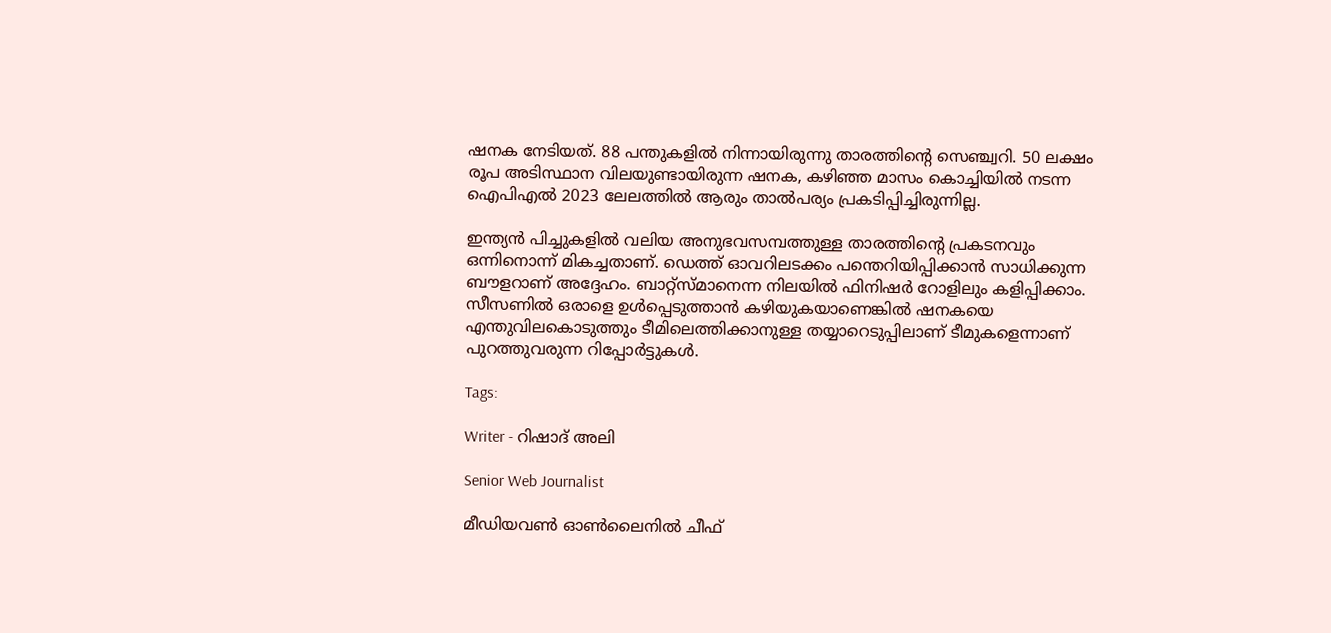ഷനക നേടിയത്. 88 പന്തുകളില്‍ നിന്നായിരുന്നു താരത്തിന്റെ സെഞ്ച്വറി. 50 ലക്ഷം രൂപ അടിസ്ഥാന വിലയുണ്ടായിരുന്ന ഷനക, കഴിഞ്ഞ മാസം കൊച്ചിയിൽ നടന്ന ഐപിഎൽ 2023 ലേലത്തിൽ ആരും താല്‍പര്യം പ്രകടിപ്പിച്ചിരുന്നില്ല.

ഇന്ത്യന്‍ പിച്ചുകളില്‍ വലിയ അനുഭവസമ്പത്തുള്ള താരത്തിന്റെ പ്രകടനവും ഒന്നിനൊന്ന് മികച്ചതാണ്. ഡെത്ത് ഓവറിലടക്കം പന്തെറിയിപ്പിക്കാന്‍ സാധിക്കുന്ന ബൗളറാണ് അദ്ദേഹം. ബാറ്റ്‌സ്മാനെന്ന നിലയില്‍ ഫിനിഷര്‍ റോളിലും കളിപ്പിക്കാം. സീസണില്‍ ഒരാളെ ഉള്‍പ്പെടുത്താന്‍ കഴിയുകയാണെങ്കില്‍ ഷനകയെ എന്തുവിലകൊടുത്തും ടീമിലെത്തിക്കാനുള്ള തയ്യാറെടുപ്പിലാണ് ടീമുകളെന്നാണ് പുറത്തുവരുന്ന റിപ്പോര്‍ട്ടുകള്‍.

Tags:

Writer - റിഷാദ് അലി

Senior Web Journalist

മീഡിയവൺ ഓൺലൈനിൽ ചീഫ്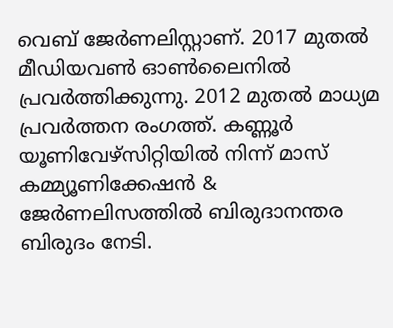വെബ് ജേർണലിസ്റ്റാണ്. 2017 മുതൽ മീഡിയവൺ ഓൺലൈനിൽ പ്രവർത്തിക്കുന്നു. 2012 മുതൽ മാധ്യമ പ്രവർത്തന രംഗത്ത്. കണ്ണൂര്‍ യൂണിവേഴ്‌സിറ്റിയിൽ നിന്ന് മാസ് കമ്മ്യൂണിക്കേഷന്‍ & ജേര്‍ണലിസത്തില്‍ ബിരുദാനന്തര ബിരുദം നേടി.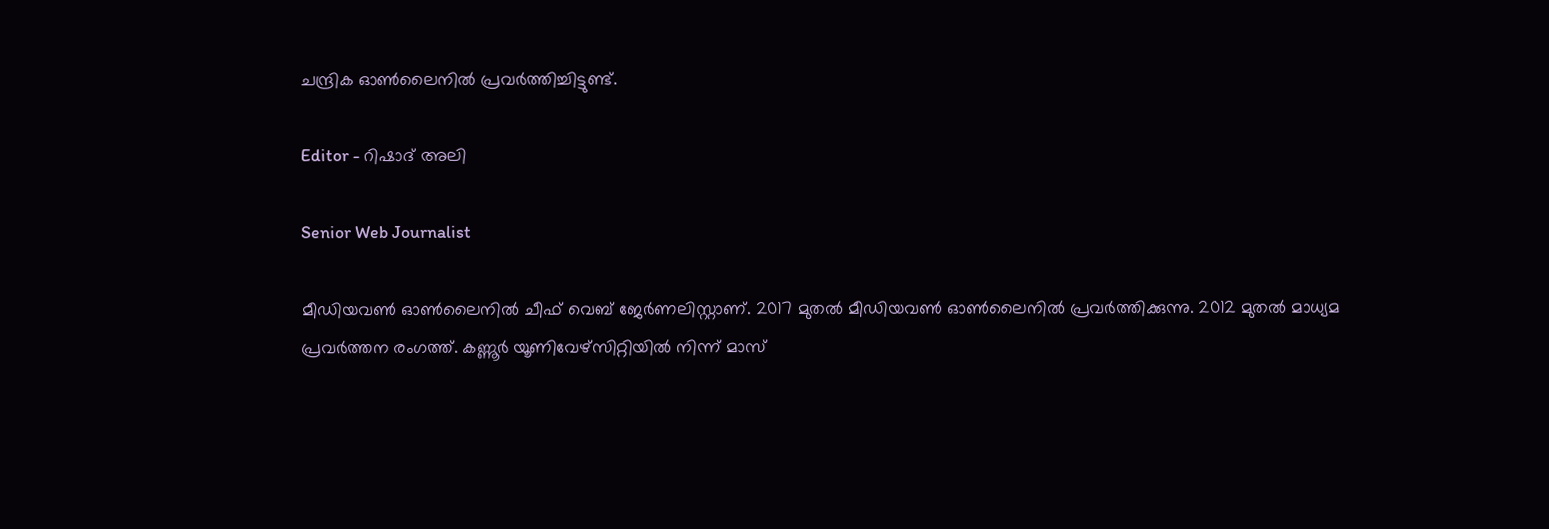ചന്ദ്രിക ഓണ്‍ലൈനില്‍ പ്രവര്‍ത്തിച്ചിട്ടുണ്ട്.

Editor - റിഷാദ് അലി

Senior Web Journalist

മീഡിയവൺ ഓൺലൈനിൽ ചീഫ് വെബ് ജേർണലിസ്റ്റാണ്. 2017 മുതൽ മീഡിയവൺ ഓൺലൈനിൽ പ്രവർത്തിക്കുന്നു. 2012 മുതൽ മാധ്യമ പ്രവർത്തന രംഗത്ത്. കണ്ണൂര്‍ യൂണിവേഴ്‌സിറ്റിയിൽ നിന്ന് മാസ്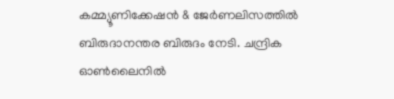കമ്മ്യൂണിക്കേഷന്‍ & ജേര്‍ണലിസത്തില്‍ ബിരുദാനന്തര ബിരുദം നേടി. ചന്ദ്രിക ഓണ്‍ലൈനില്‍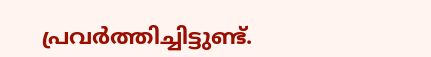പ്രവര്‍ത്തിച്ചിട്ടുണ്ട്.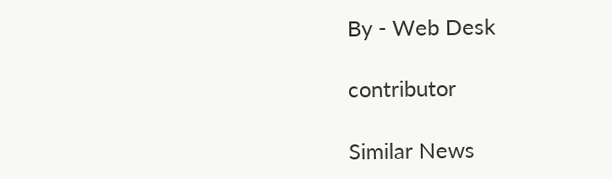By - Web Desk

contributor

Similar News